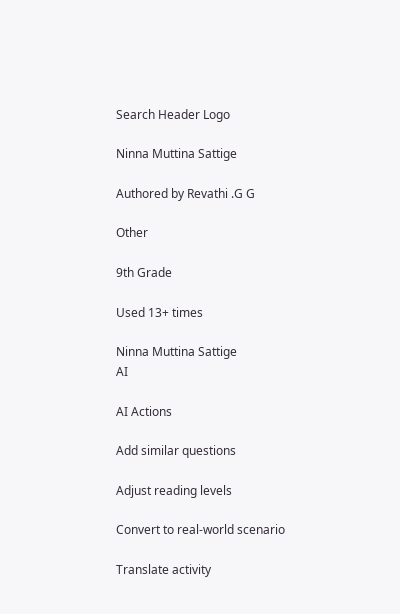Search Header Logo

Ninna Muttina Sattige

Authored by Revathi .G G

Other

9th Grade

Used 13+ times

Ninna Muttina Sattige
AI

AI Actions

Add similar questions

Adjust reading levels

Convert to real-world scenario

Translate activity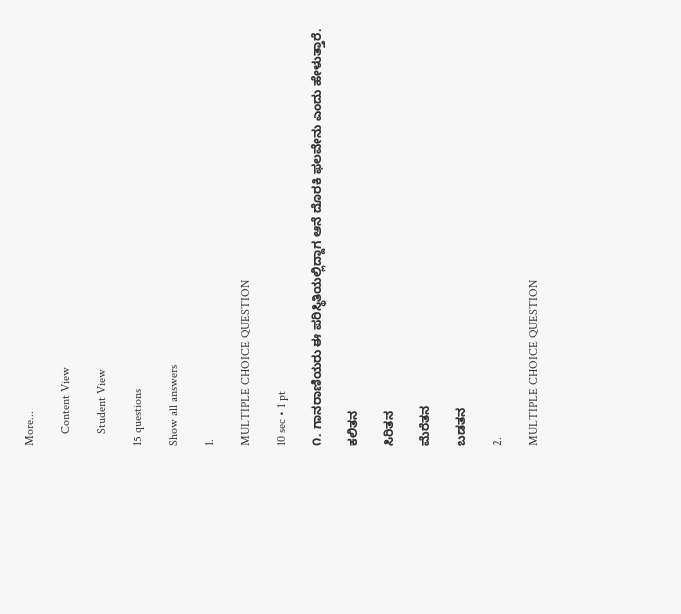More...

    Content View

    Student View

15 questions

Show all answers

1.

MULTIPLE CHOICE QUESTION

10 sec • 1 pt

೧. ಗಾನರಾಣಿಯರು ಈ ಪರಿಸ್ಥಿತಿಯಲ್ಲಿದ್ದಾಗ ಆನೆ ದೊರಕಿ ಫಲವೇನು ಎಂದು ಹೇಳುತ್ತಾರೆ.

ಕಲಿತನ

ಸಿರಿತನ

ಮೆರೆತನ

ಬಡತನ

2.

MULTIPLE CHOICE QUESTION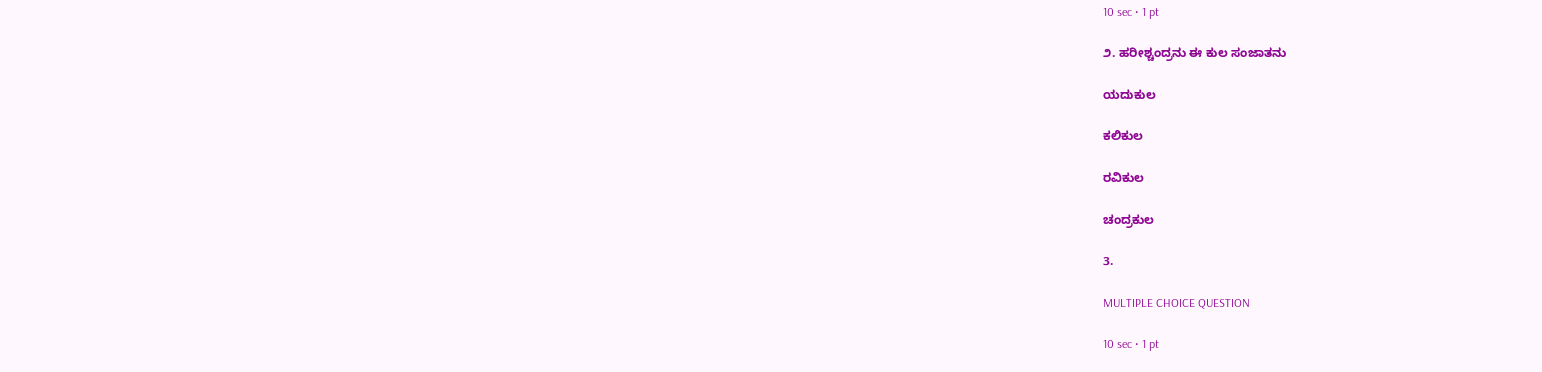10 sec • 1 pt

೨. ಹರೀಶ್ಚಂದ್ರನು ಈ ಕುಲ ಸಂಜಾತನು

ಯದುಕುಲ

ಕಲಿಕುಲ

ರವಿಕುಲ

ಚಂದ್ರಕುಲ

3.

MULTIPLE CHOICE QUESTION

10 sec • 1 pt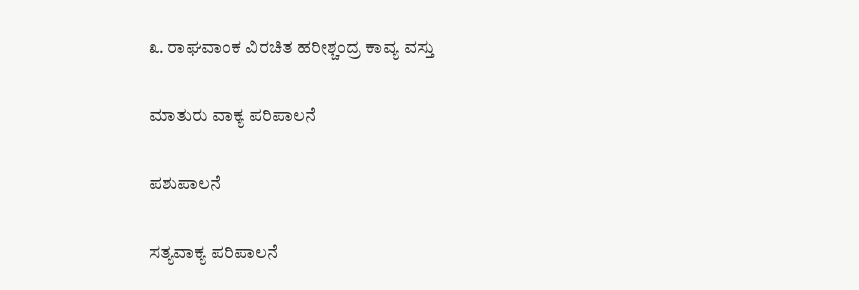೩. ರಾಘವಾಂಕ ವಿರಚಿತ ಹರೀಶ್ಚಂದ್ರ ಕಾವ್ಯ ವಸ್ತು

ಮಾತುರು ವಾಕ್ಯ ಪರಿಪಾಲನೆ

ಪಶುಪಾಲನೆ

ಸತ್ಯವಾಕ್ಯ ಪರಿಪಾಲನೆ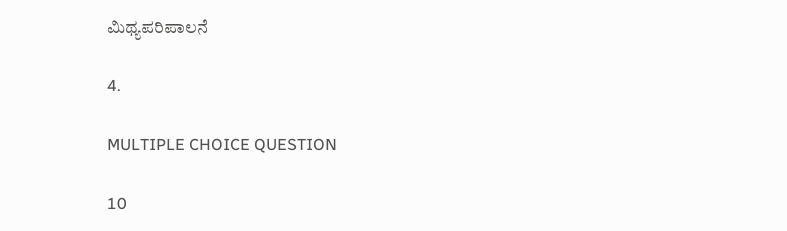ಮಿಥ್ಯಪರಿಪಾಲನೆ

4.

MULTIPLE CHOICE QUESTION

10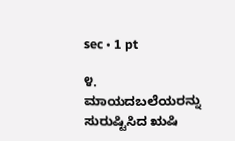sec • 1 pt

೪. ಮಾಯದಬಲೆಯರನ್ನು ಸುರುಷ್ಟಿಸಿದ ಋಷಿ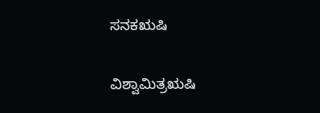ಸನಕಋಷಿ

ವಿಶ್ವಾಮಿತ್ರಋಷಿ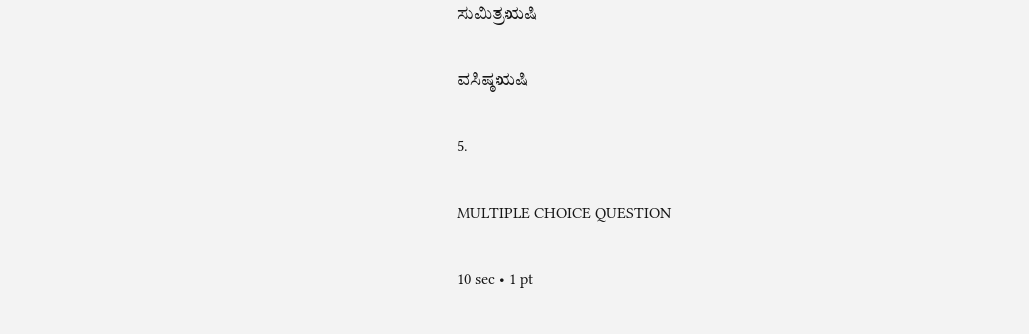ಸುಮಿತ್ರಋಷಿ

ವಸಿಷ್ಠಋಷಿ

5.

MULTIPLE CHOICE QUESTION

10 sec • 1 pt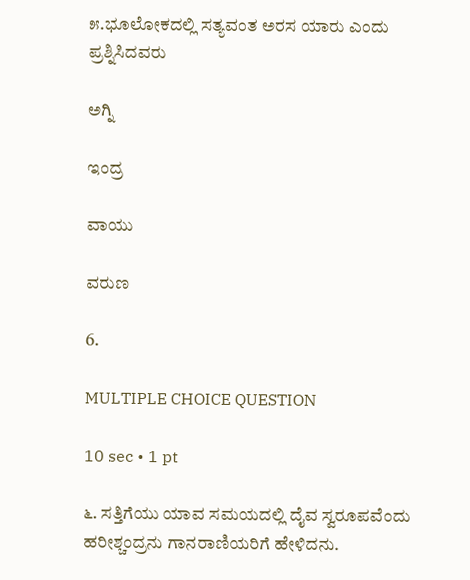೫.ಭೂಲೋಕದಲ್ಲಿ ಸತ್ಯವಂತ ಅರಸ ಯಾರು ಎಂದು ಪ್ರಶ್ನಿಸಿದವರು

ಅಗ್ನಿ

ಇಂದ್ರ

ವಾಯು

ವರುಣ

6.

MULTIPLE CHOICE QUESTION

10 sec • 1 pt

೬. ಸತ್ತಿಗೆಯು ಯಾವ ಸಮಯದಲ್ಲಿ ದೈವ ಸ್ವರೂಪವೆಂದು ಹರೀಶ್ಚಂದ್ರನು ಗಾನರಾಣಿಯರಿಗೆ ಹೇಳಿದನು.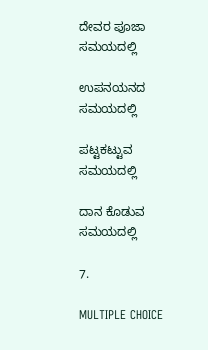ದೇವರ ಪೂಜಾ ಸಮಯದಲ್ಲಿ

ಉಪನಯನದ ಸಮಯದಲ್ಲಿ

ಪಟ್ಟಕಟ್ಟುವ ಸಮಯದಲ್ಲಿ

ದಾನ ಕೊಡುವ ಸಮಯದಲ್ಲಿ

7.

MULTIPLE CHOICE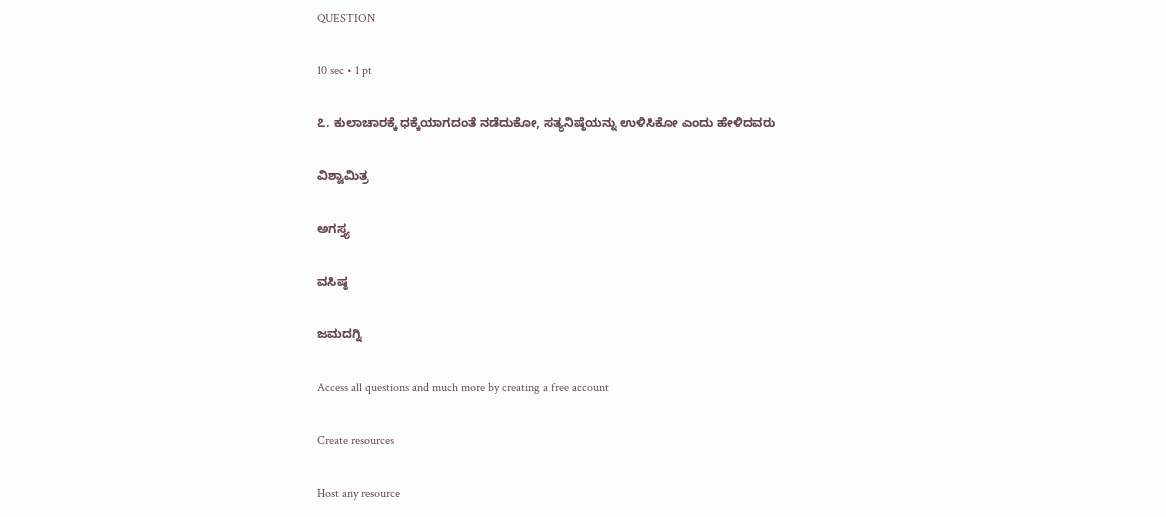QUESTION

10 sec • 1 pt

೭. ಕುಲಾಚಾರಕ್ಕೆ ಧಕ್ಕೆಯಾಗದಂತೆ ನಡೆದುಕೋ, ಸತ್ಯನಿಷ್ಠೆಯನ್ನು ಉಳಿಸಿಕೋ ಎಂದು ಹೇಳಿದವರು

ವಿಶ್ವಾಮಿತ್ರ

ಅಗಸ್ತ್ಯ

ವಸಿಷ್ಠ

ಜಮದಗ್ನಿ

Access all questions and much more by creating a free account

Create resources

Host any resource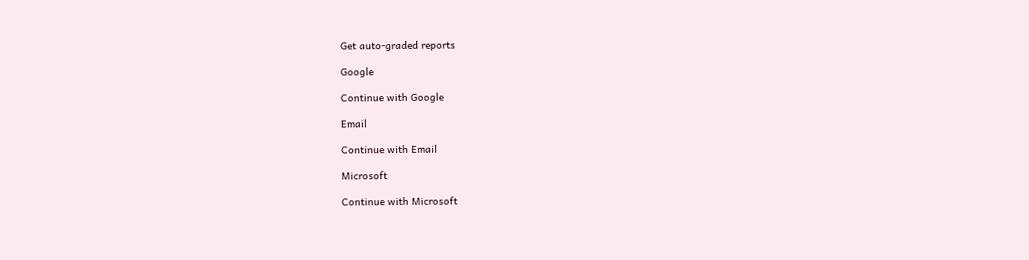Get auto-graded reports

Google

Continue with Google

Email

Continue with Email

Microsoft

Continue with Microsoft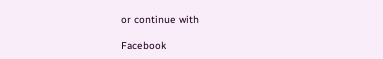or continue with

Facebook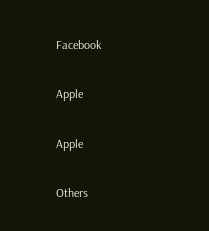Facebook

Apple

Apple

Others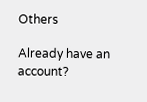Others

Already have an account?